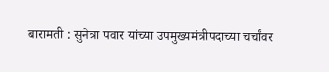बारामती : सुनेत्रा पवार यांच्या उपमुख्यमंत्रीपदाच्या चर्चांवर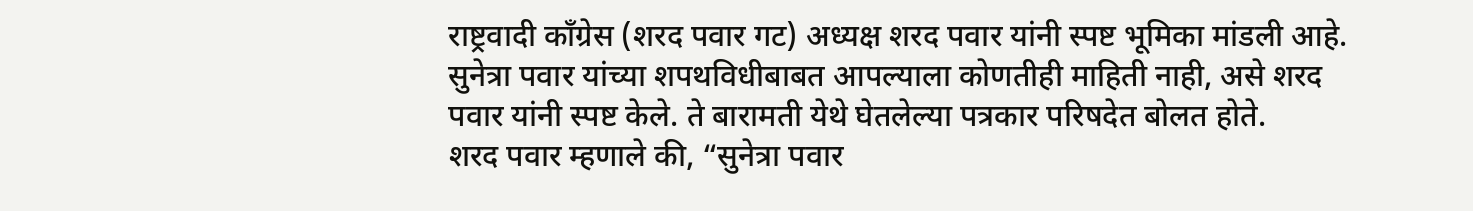राष्ट्रवादी काँग्रेस (शरद पवार गट) अध्यक्ष शरद पवार यांनी स्पष्ट भूमिका मांडली आहे. सुनेत्रा पवार यांच्या शपथविधीबाबत आपल्याला कोणतीही माहिती नाही, असे शरद पवार यांनी स्पष्ट केले. ते बारामती येथे घेतलेल्या पत्रकार परिषदेत बोलत होते.
शरद पवार म्हणाले की, “सुनेत्रा पवार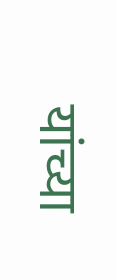यांच्या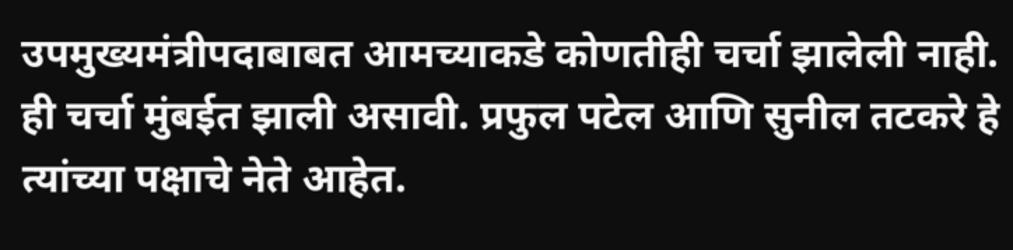उपमुख्यमंत्रीपदाबाबत आमच्याकडे कोणतीही चर्चा झालेली नाही. ही चर्चा मुंबईत झाली असावी. प्रफुल पटेल आणि सुनील तटकरे हे त्यांच्या पक्षाचे नेते आहेत.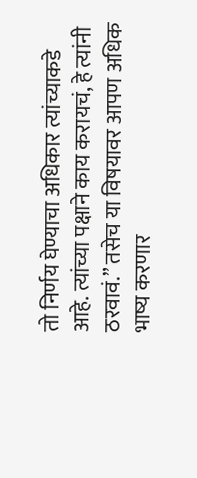तो निर्णय घेण्याचा अधिकार त्यांच्याकडे आहे. त्यांच्या पक्षाने काय करायचं, हे त्यांनी ठरवावं.” तसेच या विषयावर आपण अधिक भाष्य करणार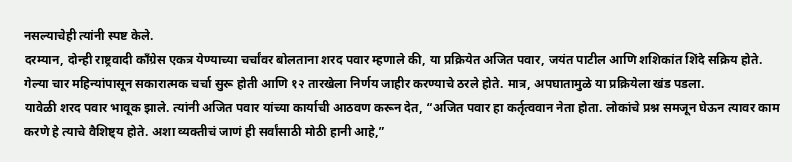नसल्याचेही त्यांनी स्पष्ट केले.
दरम्यान, दोन्ही राष्ट्रवादी काँग्रेस एकत्र येण्याच्या चर्चांवर बोलताना शरद पवार म्हणाले की, या प्रक्रियेत अजित पवार, जयंत पाटील आणि शशिकांत शिंदे सक्रिय होते. गेल्या चार महिन्यांपासून सकारात्मक चर्चा सुरू होती आणि १२ तारखेला निर्णय जाहीर करण्याचे ठरले होते. मात्र, अपघातामुळे या प्रक्रियेला खंड पडला.
यावेळी शरद पवार भावूक झाले. त्यांनी अजित पवार यांच्या कार्याची आठवण करून देत, “अजित पवार हा कर्तृत्ववान नेता होता. लोकांचे प्रश्न समजून घेऊन त्यावर काम करणे हे त्याचे वैशिष्ट्य होते. अशा व्यक्तीचं जाणं ही सर्वांसाठी मोठी हानी आहे,”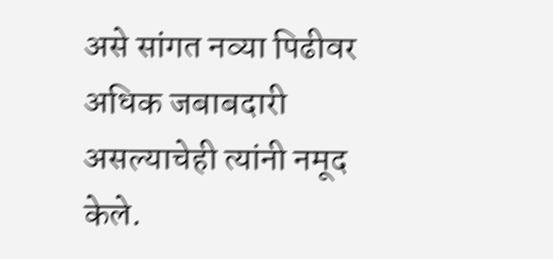असे सांगत नव्या पिढीवर अधिक जबाबदारी असल्याचेही त्यांनी नमूद केले.